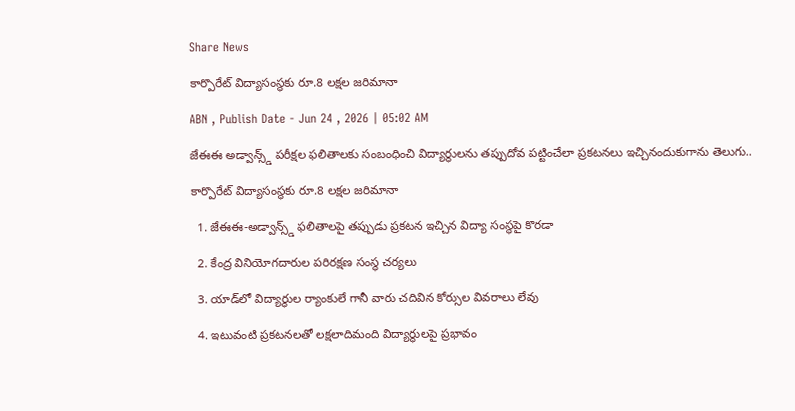Share News

కార్పొరేట్‌ విద్యాసంస్థకు రూ.8 లక్షల జరిమానా

ABN , Publish Date - Jun 24 , 2026 | 05:02 AM

జేఈఈ అడ్వాన్స్డ్‌ పరీక్షల ఫలితాలకు సంబంధించి విద్యార్థులను తప్పుదోవ పట్టించేలా ప్రకటనలు ఇచ్చినందుకుగాను తెలుగు..

కార్పొరేట్‌ విద్యాసంస్థకు రూ.8 లక్షల జరిమానా

  1. జేఈఈ-అడ్వాన్స్డ్‌ ఫలితాలపై తప్పుడు ప్రకటన ఇచ్చిన విద్యా సంస్థపై కొరడా

  2. కేంద్ర వినియోగదారుల పరిరక్షణ సంస్థ చర్యలు

  3. యాడ్‌లో విద్యార్థుల ర్యాంకులే గానీ వారు చదివిన కోర్సుల వివరాలు లేవు

  4. ఇటువంటి ప్రకటనలతో లక్షలాదిమంది విద్యార్థులపై ప్రభావం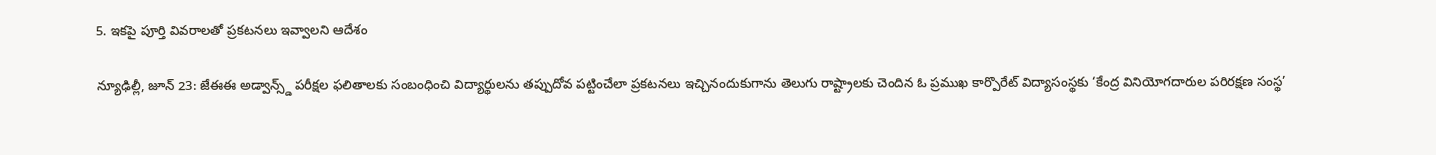5. ఇకపై పూర్తి వివరాలతో ప్రకటనలు ఇవ్వాలని ఆదేశం

న్యూఢిల్లీ, జూన్‌ 23: జేఈఈ అడ్వాన్స్డ్‌ పరీక్షల ఫలితాలకు సంబంధించి విద్యార్థులను తప్పుదోవ పట్టించేలా ప్రకటనలు ఇచ్చినందుకుగాను తెలుగు రాష్ట్రాలకు చెందిన ఓ ప్రముఖ కార్పొరేట్‌ విద్యాసంస్థకు ‘కేంద్ర వినియోగదారుల పరిరక్షణ సంస్థ’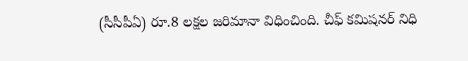(సీసీపీఏ) రూ.8 లక్షల జరిమానా విధించింది. చీఫ్‌ కమిషనర్‌ నిధి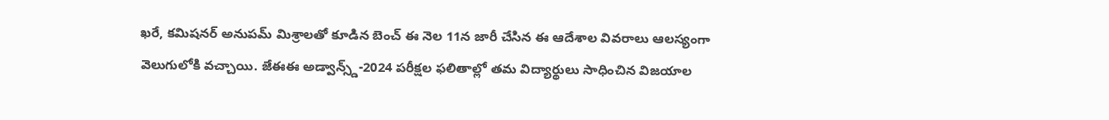ఖరే, కమిషనర్‌ అనుపమ్‌ మిశ్రాలతో కూడిన బెంచ్‌ ఈ నెల 11న జారీ చేసిన ఈ ఆదేశాల వివరాలు ఆలస్యంగా వెలుగులోకి వచ్చాయి. జేఈఈ అడ్వాన్స్డ్‌-2024 పరీక్షల ఫలితాల్లో తమ విద్యార్థులు సాధించిన విజయాల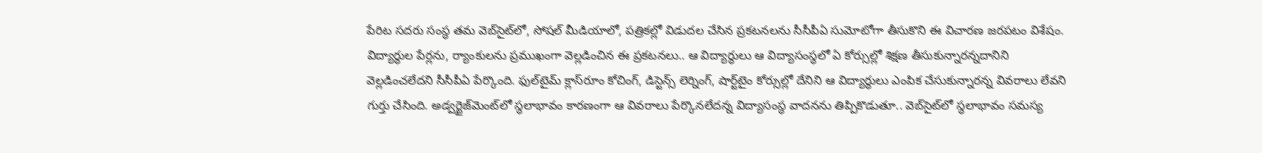పేరిట సదరు సంస్థ తమ వెబ్‌సైట్‌లో, సోషల్‌ మీడియాలో, పత్రికల్లో విడుదల చేసిన ప్రకటనలను సీసీపీఏ సుమోటోగా తీసుకొని ఈ విచారణ జరపటం విశేషం. విద్యార్థుల పేర్లను, ర్యాంకులను ప్రముఖంగా వెల్లడించిన ఈ ప్రకటనలు.. ఆ విద్యార్థులు ఆ విద్యాసంస్థలో ఏ కోర్సుల్లో శిక్షణ తీసుకున్నారన్నదానిని వెల్లడించలేదని సీసీపీఏ పేర్కొంది. ఫుల్‌టైమ్‌ క్లాస్‌రూం కోచింగ్‌, డిస్టెన్స్‌ లెర్నింగ్‌, షార్ట్‌టైం కోర్సుల్లో దేనిని ఆ విద్యార్థులు ఎంపిక చేసుకున్నారన్న వివరాలు లేవని గుర్తు చేసింది. అడ్వర్టైజ్‌మెంట్‌లో స్థలాభావం కారణంగా ఆ వివరాలు పేర్కొనలేదన్న విద్యాసంస్థ వాదనను తిప్పికొడుతూ.. వెబ్‌సైట్‌లో స్థలాభావం సమస్య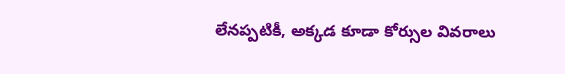లేనప్పటికీ, అక్కడ కూడా కోర్సుల వివరాలు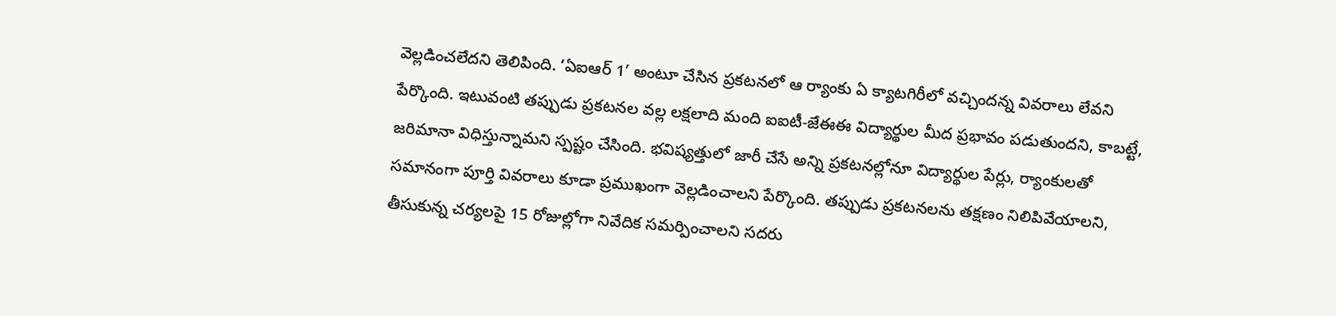వెల్లడించలేదని తెలిపింది. ‘ఏఐఆర్‌ 1’ అంటూ చేసిన ప్రకటనలో ఆ ర్యాంకు ఏ క్యాటగిరీలో వచ్చిందన్న వివరాలు లేవని పేర్కొంది. ఇటువంటి తప్పుడు ప్రకటనల వల్ల లక్షలాది మంది ఐఐటీ-జేఈఈ విద్యార్థుల మీద ప్రభావం పడుతుందని, కాబట్టే, జరిమానా విధిస్తున్నామని స్పష్టం చేసింది. భవిష్యత్తులో జారీ చేసే అన్ని ప్రకటనల్లోనూ విద్యార్థుల పేర్లు, ర్యాంకులతో సమానంగా పూర్తి వివరాలు కూడా ప్రముఖంగా వెల్లడించాలని పేర్కొంది. తప్పుడు ప్రకటనలను తక్షణం నిలిపివేయాలని, తీసుకున్న చర్యలపై 15 రోజుల్లోగా నివేదిక సమర్పించాలని సదరు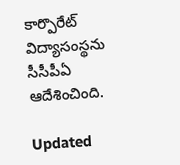కార్పొరేట్‌ విద్యాసంస్థను సీసీపీఏ ఆదేశించింది.

Updated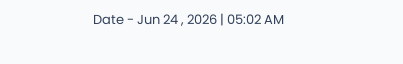Date - Jun 24 , 2026 | 05:02 AM